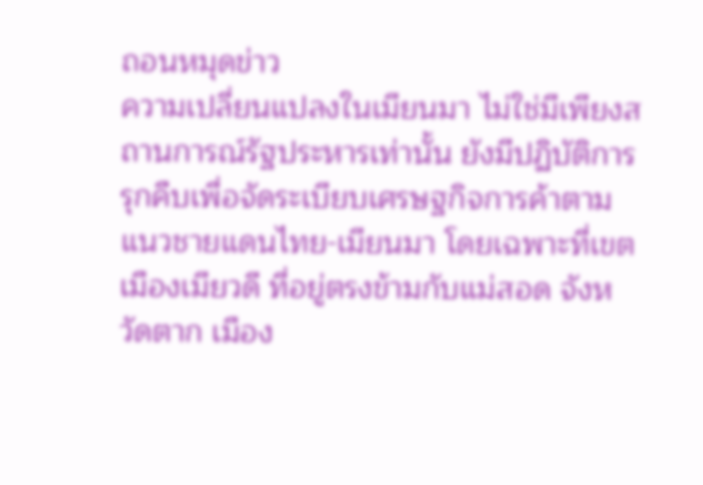ถอนหมุดข่าว
ความเปลี่ยนแปลงในเมียนมา ไม่ใช่มีเพียงสถานการณ์รัฐประหารเท่านั้น ยังมีปฏิบัติการรุกคืบเพื่อจัดระเบียบเศรษฐกิจการค้าตามแนวชายแดนไทย-เมียนมา โดยเฉพาะที่เขตเมืองเมียวดี ที่อยู่ตรงข้ามกับแม่สอด จังหวัดตาก เมือง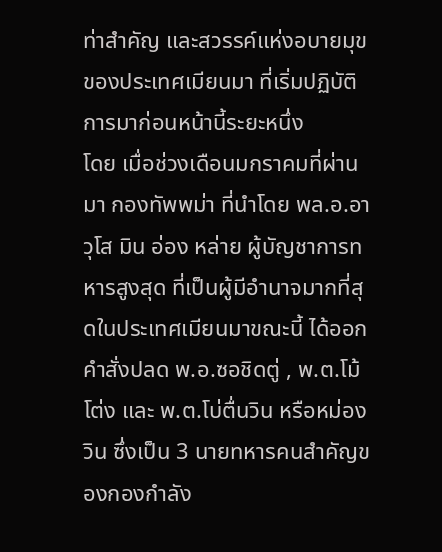ท่าสำคัญ และสวรรค์แห่งอบายมุขของประเทศเมียนมา ที่เริ่มปฏิบัติการมาก่อนหน้านี้ระยะหนึ่ง
โดย เมื่อช่วงเดือนมกราคมที่ผ่านมา กองทัพพม่า ที่นำโดย พล.อ.อาวุโส มิน อ่อง หล่าย ผู้บัญชาการทหารสูงสุด ที่เป็นผู้มีอำนาจมากที่สุดในประเทศเมียนมาขณะนี้ ได้ออกคำสั่งปลด พ.อ.ซอชิดตู่ , พ.ต.โม้โต่ง และ พ.ต.โบ่ตื่นวิน หรือหม่องวิน ซึ่งเป็น 3 นายทหารคนสำคัญของกองกำลัง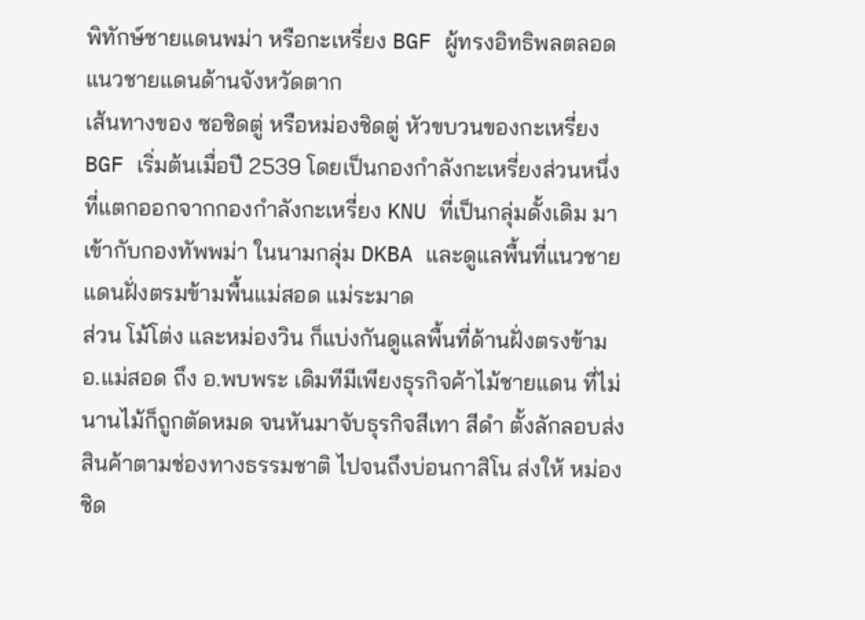พิทักษ์ชายแดนพม่า หรือกะเหรี่ยง BGF ผู้ทรงอิทธิพลตลอดแนวชายแดนด้านจังหวัดตาก
เส้นทางของ ซอชิดตู่ หรือหม่องชิดตู่ หัวขบวนของกะเหรี่ยง BGF เริ่มต้นเมื่อปี 2539 โดยเป็นกองกำลังกะเหรี่ยงส่วนหนึ่งที่แตกออกจากกองกำลังกะเหรี่ยง KNU ที่เป็นกลุ่มดั้งเดิม มาเข้ากับกองทัพพม่า ในนามกลุ่ม DKBA และดูแลพื้นที่แนวชายแดนฝั่งตรมข้ามพื้นแม่สอด แม่ระมาด
ส่วน โม้โต่ง และหม่องวิน ก็แบ่งกันดูแลพื้นที่ด้านฝั่งตรงข้าม อ.แม่สอด ถึง อ.พบพระ เดิมทีมีเพียงธุรกิจค้าไม้ชายแดน ที่ไม่นานไม้ก็ถูกตัดหมด จนหันมาจับธุรกิจสีเทา สีดำ ตั้งลักลอบส่งสินค้าตามช่องทางธรรมชาติ ไปจนถึงบ่อนกาสิโน ส่งให้ หม่องชิด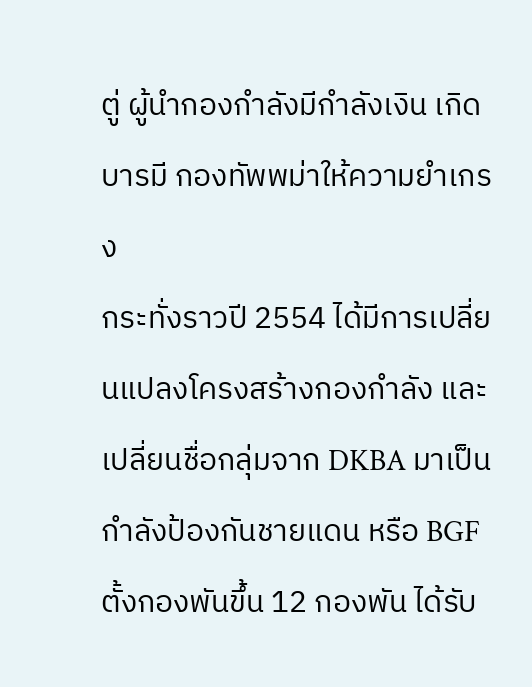ตู่ ผู้นำกองกำลังมีกำลังเงิน เกิดบารมี กองทัพพม่าให้ความยำเกรง
กระทั่งราวปี 2554 ได้มีการเปลี่ยนแปลงโครงสร้างกองกำลัง และเปลี่ยนชื่อกลุ่มจาก DKBA มาเป็นกำลังป้องกันชายแดน หรือ BGF ตั้งกองพันขึ้น 12 กองพัน ได้รับ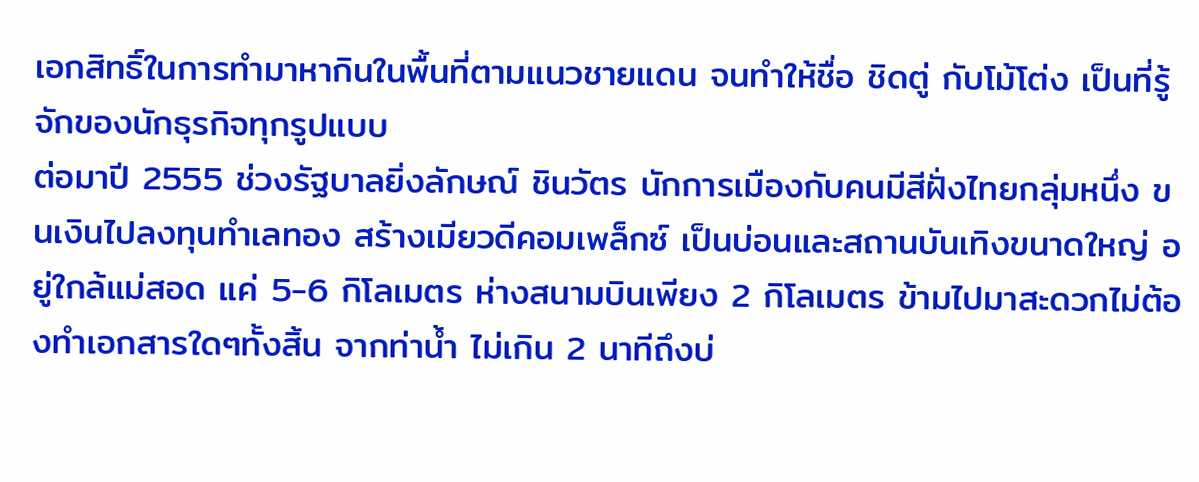เอกสิทธิ์ในการทำมาหากินในพื้นที่ตามแนวชายแดน จนทำให้ชื่อ ชิดตู่ กับโม้โต่ง เป็นที่รู้จักของนักธุรกิจทุกรูปแบบ
ต่อมาปี 2555 ช่วงรัฐบาลยิ่งลักษณ์ ชินวัตร นักการเมืองกับคนมีสีฝั่งไทยกลุ่มหนึ่ง ขนเงินไปลงทุนทำเลทอง สร้างเมียวดีคอมเพล็กซ์ เป็นบ่อนและสถานบันเทิงขนาดใหญ่ อยู่ใกล้แม่สอด แค่ 5-6 กิโลเมตร ห่างสนามบินเพียง 2 กิโลเมตร ข้ามไปมาสะดวกไม่ต้องทำเอกสารใดๆทั้งสิ้น จากท่าน้ำ ไม่เกิน 2 นาทีถึงบ่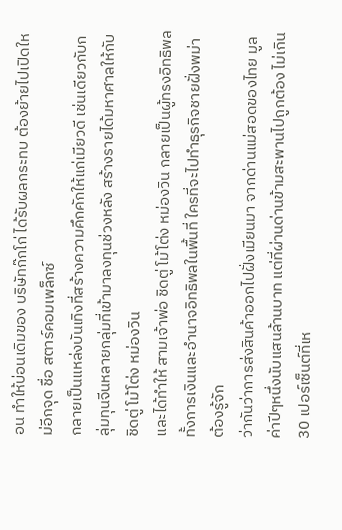อน ทำให้บ่อนเดิมของ บริษัทก๊กโก่ ได้รับผลกระทบ ต้องย้ายไปเปิดใหม่อีกจุด ชื่อ สตาร์คอมเพล็กซ์
กลายเป็นแหล่งบันเทิงที่สร้างความคึกคักให้แก่เมียวดี เช่นเดียวกับกลุ่มทุนจีนหลายกลุ่มที่เข้ามาลงทุนช่วงหลัง สร้างรายได้มหาศาลให้กับ ชิดตู่ โม้โต่ง หม่องวิน
และได้ทำให้ สามเจ้าพ่อ ชิดตู่ โม้โต่ง หม่องวิน กลายเป็นผู้ทรงอิทธิพล ทั้งการเงินและอำนาจอิทธิพลในพื้นที่ ใครที่จะไปทำธุรกิจชายฝั่งพม่าต้องรู้จัก
ว่ากันว่าการส่งสินค้าออกไปฝั่งเมียนมา จากด่านแม่สอดของไทย มูลค่าปีๆหนึ่งนับแสนล้านบาท แต่ที่ผ่านด่านข้ามสะพานไปถูกต้อง ไม่เกิน 30 เปอร์เซ็นต์ที่เห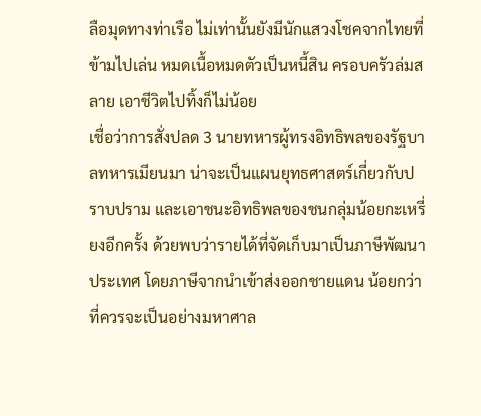ลือมุดทางท่าเรือ ไม่เท่านั้นยังมีนักแสวงโชคจากไทยที่ข้ามไปเล่น หมดเนื้อหมดตัวเป็นหนี้สิน ครอบครัวล่มสลาย เอาชีวิตไปทิ้งก็ไม่น้อย
เชื่อว่าการสั่งปลด 3 นายทหารผู้ทรงอิทธิพลของรัฐบาลทหารเมียนมา น่าจะเป็นแผนยุทธศาสตร์เกี่ยวกับปราบปราม และเอาชนะอิทธิพลของชนกลุ่มน้อยกะเหรี่ยงอีกครั้ง ด้วยพบว่ารายได้ที่จัดเก็บมาเป็นภาษีพัฒนาประเทศ โดยภาษีจากนำเข้าส่งออกชายแดน น้อยกว่าที่ควรจะเป็นอย่างมหาศาล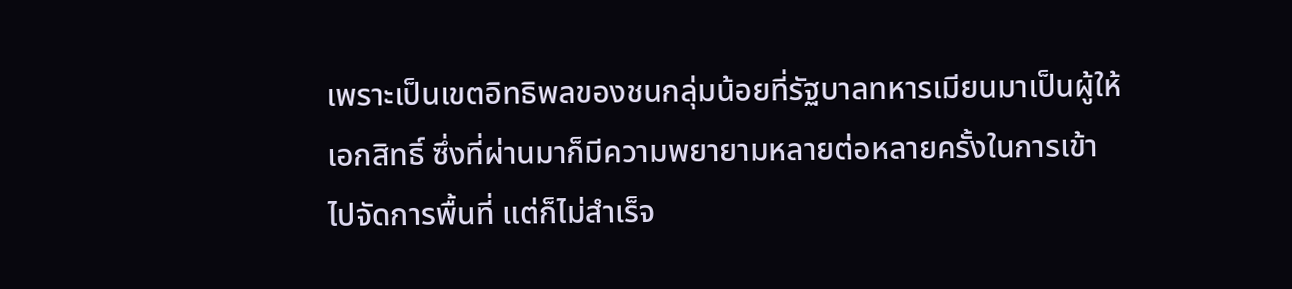เพราะเป็นเขตอิทธิพลของชนกลุ่มน้อยที่รัฐบาลทหารเมียนมาเป็นผู้ให้เอกสิทธิ์ ซึ่งที่ผ่านมาก็มีความพยายามหลายต่อหลายครั้งในการเข้าไปจัดการพื้นที่ แต่ก็ไม่สำเร็จ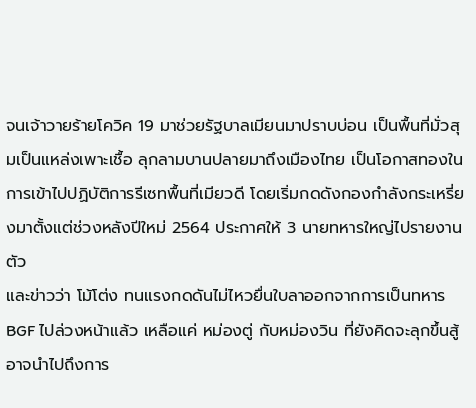จนเจ้าวายร้ายโควิค 19 มาช่วยรัฐบาลเมียนมาปราบบ่อน เป็นพื้นที่มั่วสุมเป็นแหล่งเพาะเชื้อ ลุกลามบานปลายมาถึงเมืองไทย เป็นโอกาสทองในการเข้าไปปฏิบัติการรีเซทพื้นที่เมียวดี โดยเริ่มกดดังกองกำลังกระเหรี่ยงมาตั้งแต่ช่วงหลังปีใหม่ 2564 ประกาศให้ 3 นายทหารใหญ่ไปรายงานตัว
และข่าวว่า โม้โต่ง ทนแรงกดดันไม่ไหวยื่นใบลาออกจากการเป็นทหาร BGF ไปล่วงหน้าแล้ว เหลือแค่ หม่องตู่ กับหม่องวิน ที่ยังคิดจะลุกขึ้นสู้ อาจนำไปถึงการ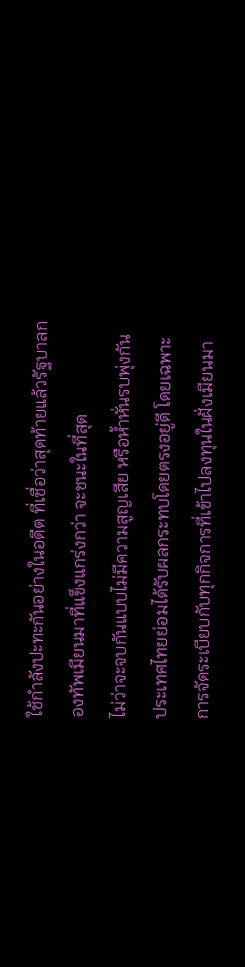ใช้กำลังปะทะกันอย่างในอดีต ที่เชื่อว่าสุดท้ายแล้วรัฐบาลกองทัพเมียนมาที่แข็งแกร่งกว่า จะชนะในที่สุด
ไม่ว่าจะจบกันแบบไม่มีความสูญเสีย หรือห้ำหั่นรบพุ่งกัน ประเทศไทยย่อมได้รับผลกระทบโดยตรงอยู่ดี โดยเฉพาะการจัดระเบียบกับทุกกิจการที่เข้าไปลงทุนในฝั่งเมียนมา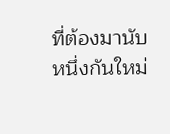ที่ต้องมานับหนึ่งกันใหม่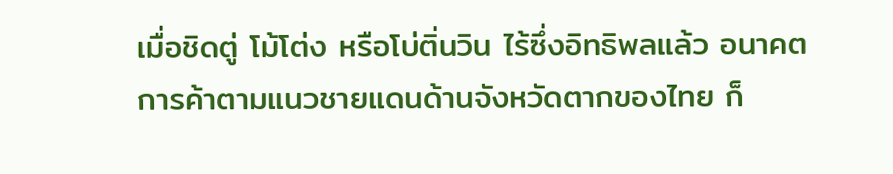เมื่อชิดตู่ โม้โต่ง หรือโบ่ติ่นวิน ไร้ซึ่งอิทธิพลแล้ว อนาคตการค้าตามแนวชายแดนด้านจังหวัดตากของไทย ก็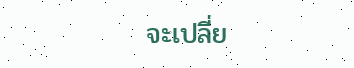จะเปลี่ย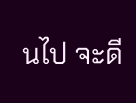นไป จะดี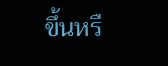ขึ้นหรื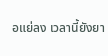อแย่ลง เวลานี้ยังยา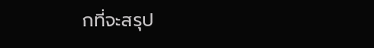กที่จะสรุป